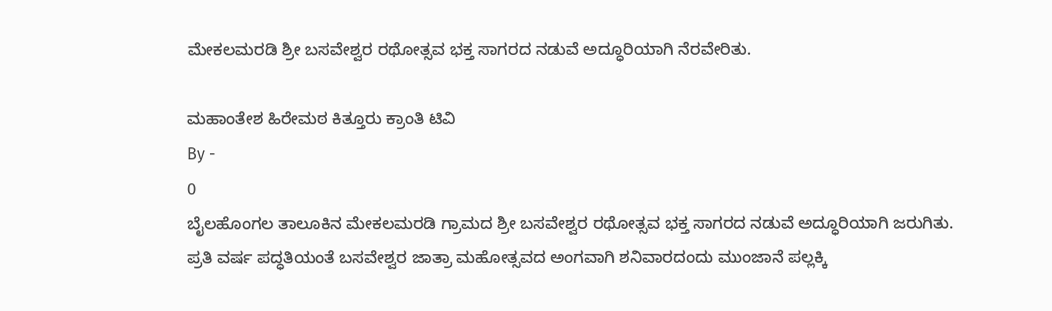ಮೇಕಲಮರಡಿ ಶ್ರೀ ಬಸವೇಶ್ವರ ರಥೋತ್ಸವ ಭಕ್ತ ಸಾಗರದ ನಡುವೆ ಅದ್ಧೂರಿಯಾಗಿ ನೆರವೇರಿತು.

ಮಹಾಂತೇಶ ಹಿರೇಮಠ ಕಿತ್ತೂರು ಕ್ರಾಂತಿ ಟಿವಿ
By -
0
ಬೈಲಹೊಂಗಲ ತಾಲೂಕಿನ ಮೇಕಲಮರಡಿ ಗ್ರಾಮದ ಶ್ರೀ ಬಸವೇಶ್ವರ ರಥೋತ್ಸವ ಭಕ್ತ ಸಾಗರದ ನಡುವೆ ಅದ್ಧೂರಿಯಾಗಿ ಜರುಗಿತು.
ಪ್ರತಿ ವರ್ಷ ಪದ್ಧತಿಯಂತೆ ಬಸವೇಶ್ವರ ಜಾತ್ರಾ ಮಹೋತ್ಸವದ ಅಂಗವಾಗಿ ಶನಿವಾರದಂದು ಮುಂಜಾನೆ ಪಲ್ಲಕ್ಕಿ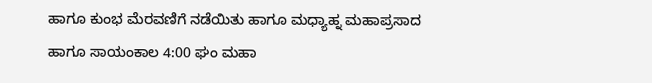ಹಾಗೂ ಕುಂಭ ಮೆರವಣಿಗೆ ನಡೆಯಿತು ಹಾಗೂ ಮಧ್ಯಾಹ್ನ ಮಹಾಪ್ರಸಾದ ಹಾಗೂ ಸಾಯಂಕಾಲ 4:00 ಘಂ ಮಹಾ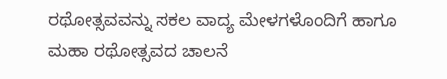ರಥೋತ್ಸವವನ್ನು ಸಕಲ ವಾದ್ಯ ಮೇಳಗಳೊಂದಿಗೆ ಹಾಗೂ ಮಹಾ ರಥೋತ್ಸವದ ಚಾಲನೆ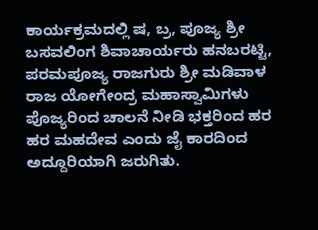ಕಾರ್ಯಕ್ರಮದಲ್ಲಿ ಷ, ಬ್ರ, ಪೂಜ್ಯ ಶ್ರೀ ಬಸವಲಿಂಗ ಶಿವಾಚಾರ್ಯರು ಹನಬರಟ್ಟಿ, ಪರಮಪೂಜ್ಯ ರಾಜಗುರು ಶ್ರೀ ಮಡಿವಾಳ ರಾಜ ಯೋಗೇಂದ್ರ ಮಹಾಸ್ವಾಮಿಗಳು ಪೊಜ್ಯರಿಂದ ಚಾಲನೆ ನೀಡಿ ಭಕ್ತರಿಂದ ಹರ ಹರ ಮಹದೇವ ಎಂದು ಜೈ ಕಾರದಿಂದ ಅದ್ದೂರಿಯಾಗಿ ಜರುಗಿತು.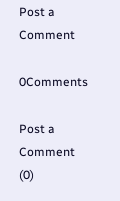Post a Comment

0Comments

Post a Comment (0)